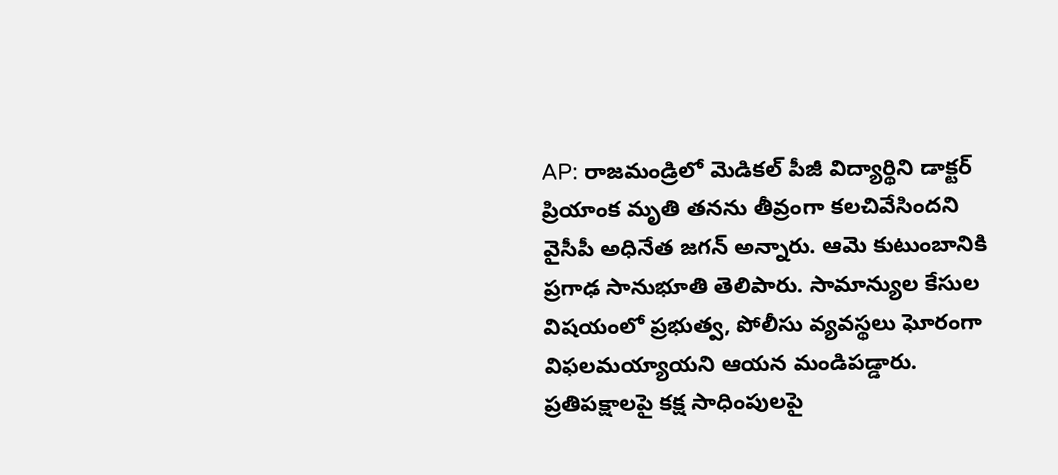AP: రాజమండ్రిలో మెడికల్ పీజీ విద్యార్థిని డాక్టర్ ప్రియాంక మృతి తనను తీవ్రంగా కలచివేసిందని వైసీపీ అధినేత జగన్ అన్నారు. ఆమె కుటుంబానికి ప్రగాఢ సానుభూతి తెలిపారు. సామాన్యుల కేసుల విషయంలో ప్రభుత్వ, పోలీసు వ్యవస్థలు ఘోరంగా విఫలమయ్యాయని ఆయన మండిపడ్డారు. ప్రతిపక్షాలపై కక్ష సాధింపులపై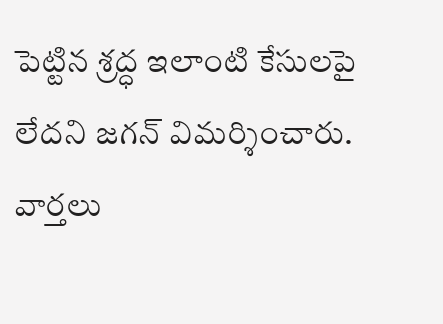పెట్టిన శ్రద్ధ ఇలాంటి కేసులపై లేదని జగన్ విమర్శించారు.
వార్తలు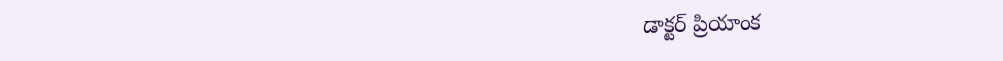డాక్టర్ ప్రియాంక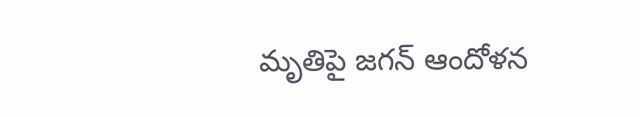మృతిపై జగన్ ఆందోళన